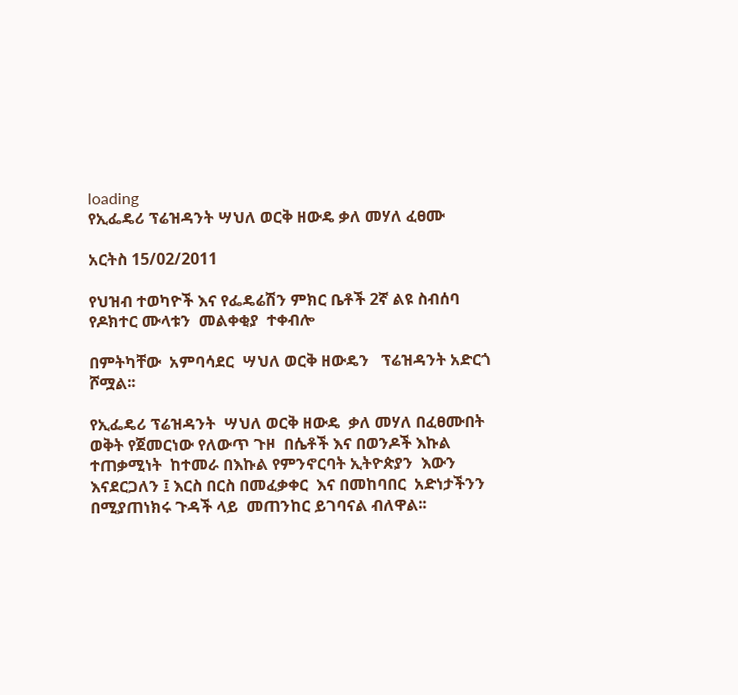loading
የኢፌዴሪ ፕሬዝዳንት ሣህለ ወርቅ ዘውዴ ቃለ መሃለ ፈፀሙ

አርትስ 15/02/2011

የህዝብ ተወካዮች እና የፌዴሬሽን ምክር ቤቶች 2ኛ ልዩ ስብሰባ  የዶክተር ሙላቱን  መልቀቂያ  ተቀብሎ

በምትካቸው  አምባሳደር  ሣህለ ወርቅ ዘውዴን   ፕሬዝዳንት አድርጎ ሾሟል፡፡

የኢፌዴሪ ፕሬዝዳንት  ሣህለ ወርቅ ዘውዴ  ቃለ መሃለ በፈፀሙበት ወቅት የጀመርነው የለውጥ ጉዞ  በሴቶች እና በወንዶች እኩል ተጠቃሚነት  ከተመራ በእኩል የምንኖርባት ኢትዮጵያን  እውን እናደርጋለን ፤ እርስ በርስ በመፈቃቀር  እና በመከባበር  አድነታችንን በሚያጠነክሩ ጉዳች ላይ  መጠንከር ይገባናል ብለዋል፡፡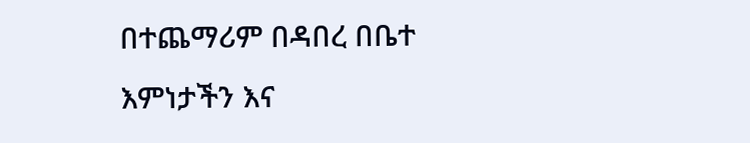በተጨማሪም በዳበረ በቤተ እምነታችን እና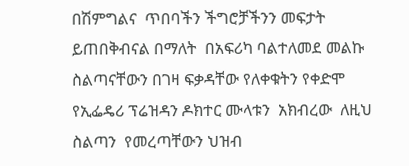በሽምግልና  ጥበባችን ችግሮቻችንን መፍታት ይጠበቅብናል በማለት  በአፍሪካ ባልተለመደ መልኩ ስልጣናቸውን በገዛ ፍቃዳቸው የለቀቁትን የቀድሞ የኢፌዴሪ ፕሬዝዳን ዶክተር ሙላቱን  አክብረው  ለዚህ ስልጣን  የመረጣቸውን ህዝብ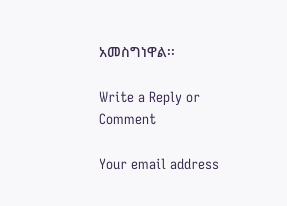አመስግነዋል፡፡

Write a Reply or Comment

Your email address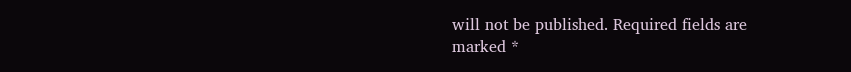will not be published. Required fields are marked *